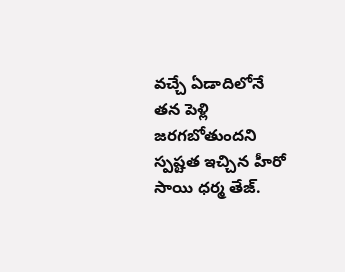వచ్చే ఏడాదిలోనే తన పెళ్లి జరగబోతుందని స్పష్టత ఇచ్చిన హీరో సాయి ధర్మ తేజ్.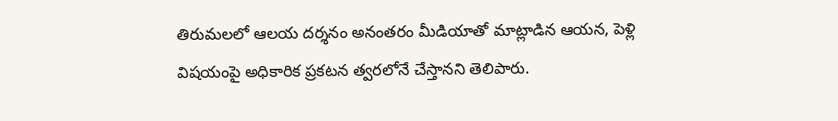తిరుమలలో ఆలయ దర్శనం అనంతరం మీడియాతో మాట్లాడిన ఆయన, పెళ్లి విషయంపై అధికారిక ప్రకటన త్వరలోనే చేస్తానని తెలిపారు.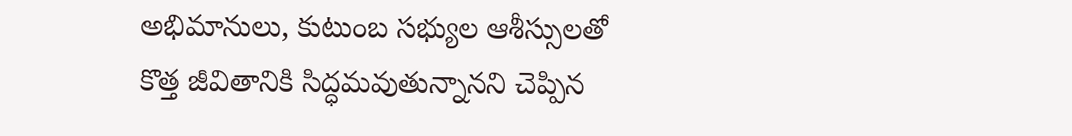అభిమానులు, కుటుంబ సభ్యుల ఆశీస్సులతో కొత్త జీవితానికి సిద్ధమవుతున్నానని చెప్పిన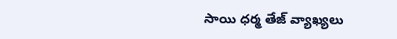సాయి ధర్మ తేజ్ వ్యాఖ్యలు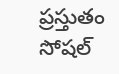ప్రస్తుతం సోషల్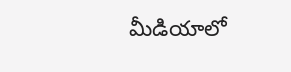మీడియాలో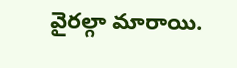వైరల్గా మారాయి.